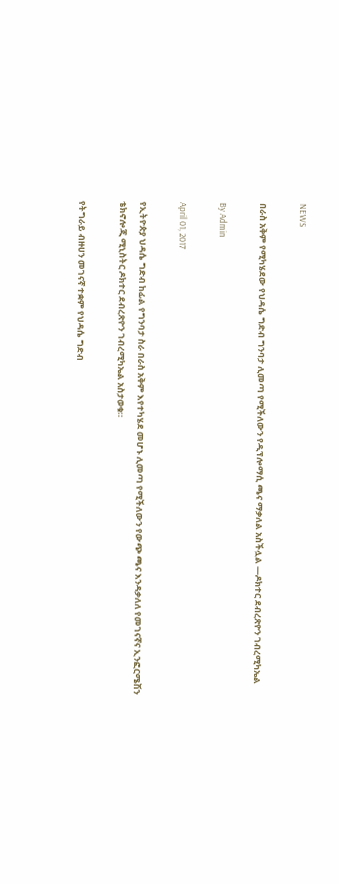NEWS

በራስ አቅም የሚካሄደው የህዳሴ ግድብ ግንባታ ሊመጣ የሚችለውን የዲፕሎማሲ ጫና ማቃለል አስችሏል —ዶክተር ደብረጽዮን ገብረሚካኤል

By Admin

April 01, 2017

የኢትዮጵያ ህዳሴ ግድብ ከፊል የግንባታ ስራ በራስ አቅም እየተካሄደ መሆኑ ሊመጣ የሚችለውን የውጭ ጫና እንዳቃለለ የመገናኛና ኢንፎርሜሽን ቴክኖሎጂ ሚኒስትር ዶክተር ደብረጽዮን ገብረሚካኤል አስታወቁ።

የትግራይ ብዙሀን መገናኛ ተቋም የህዳሴ ግድብ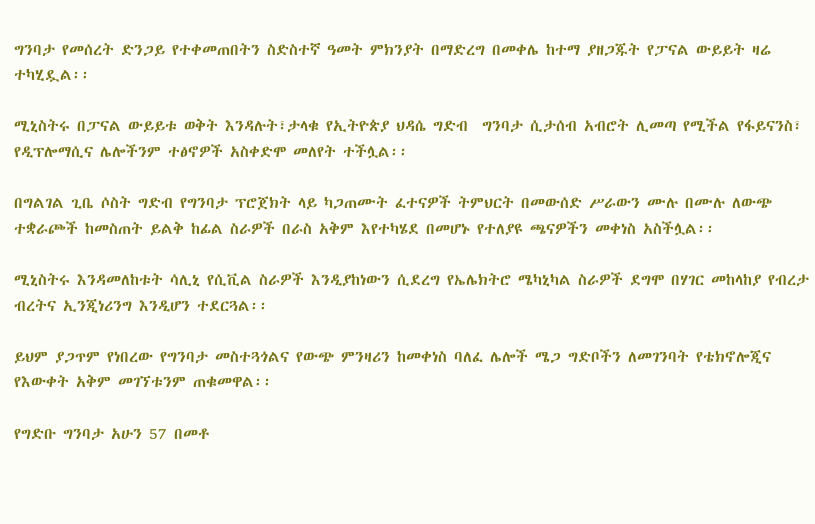ግንባታ የመሰረት ድንጋይ የተቀመጠበትን ስድስተኛ ዓመት ምክንያት በማድረግ በመቀሌ ከተማ ያዘጋጁት የፓናል ውይይት ዛሬ ተካሂዷል፡፡

ሚኒስትሩ በፓናል ውይይቱ ወቅት እንዳሉት፣ታላቁ የኢትዮጵያ ህዳሴ ግድብ  ግንባታ ሲታሰብ አብሮት ሊመጣ የሚችል የፋይናንስ፣ የዲፕሎማሲና ሌሎችንም ተፅኖዎች አስቀድሞ መለየት ተችሏል፡፡

በግልገል ጊቤ ሶስት ግድብ የግንባታ ፕሮጀክት ላይ ካጋጠሙት ፈተናዎች ትምህርት በመውሰድ ሥራውን ሙሉ በሙሉ ለውጭ ተቋራጮች ከመስጠት ይልቅ ከፊል ስራዎች በራስ አቅም እየተካሄደ በመሆኑ የተለያዩ ጫናዎችን መቀነስ አስችሏል፡፡

ሚኒስትሩ እንዳመለከቱት ሳሊኒ የሲቪል ስራዎች እንዲያከነውን ሲደረግ የኤሌክትሮ ሜካኒካል ስራዎች ደግሞ በሃገር መከላከያ የብረታ ብረትና ኢንጂነሪንግ እንዲሆን ተደርጓል፡፡

ይህም ያጋጥም የነበረው የግንባታ መስተጓጎልና የውጭ ምንዛሪን ከመቀነስ ባለፈ ሌሎች ሜጋ ግድቦችን ለመገንባት የቴክኖሎጂና የእውቀት አቅም መገኘቱንም ጠቁመዋል፡፡

የግድቡ ግንባታ አሁን 57 በመቶ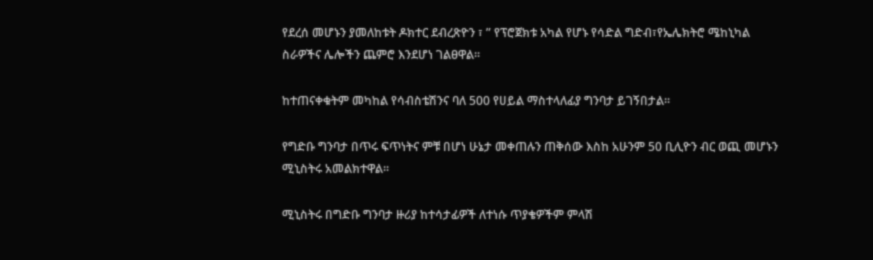የደረሰ መሆኑን ያመለከቱት ዶክተር ደብረጽዮን ፣ ” የፕሮጀክቱ አካል የሆኑ የሳድል ግድብ፣የኤሌክትሮ ሜከኒካል ስራዎችና ሌሎችን ጨምሮ እንደሆነ ገልፀዋል፡፡

ከተጠናቀቁትም መካከል የሳብስቴሽንና ባለ 500 የሀይል ማስተላለፊያ ግንባታ ይገኝበታል፡፡

የግድቡ ግንባታ በጥሩ ፍጥነትና ምቹ በሆነ ሁኔታ መቀጠሉን ጠቅሰው እስከ አሁንም 50 ቢሊዮን ብር ወጪ መሆኑን ሚኒስትሩ አመልክተዋል፡፡

ሚኒስትሩ በግድቡ ግንባታ ዙሪያ ከተሳታፊዎች ለተነሱ ጥያቄዎችም ምላሽ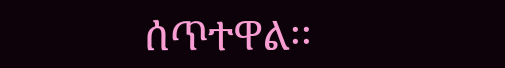ሰጥተዋል፡፡